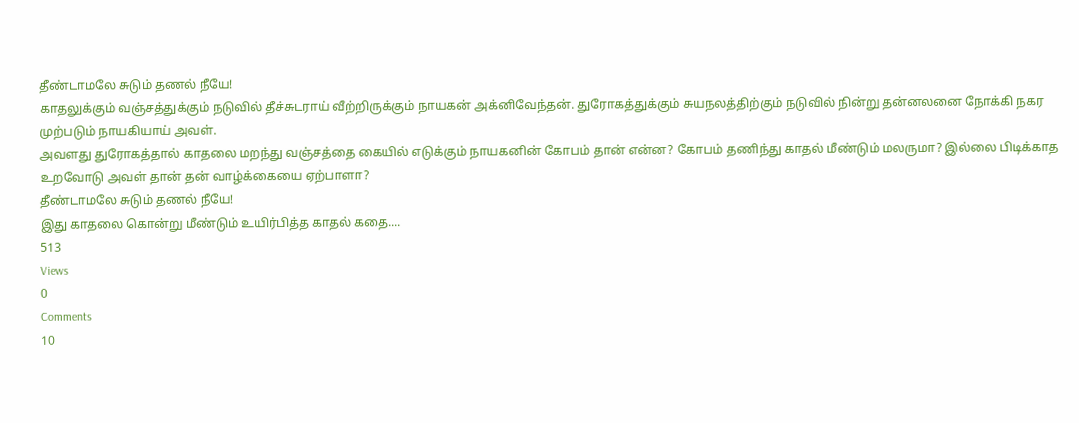தீண்டாமலே சுடும் தணல் நீயே!
காதலுக்கும் வஞ்சத்துக்கும் நடுவில் தீச்சுடராய் வீற்றிருக்கும் நாயகன் அக்னிவேந்தன். துரோகத்துக்கும் சுயநலத்திற்கும் நடுவில் நின்று தன்னலனை நோக்கி நகர முற்படும் நாயகியாய் அவள்.
அவளது துரோகத்தால் காதலை மறந்து வஞ்சத்தை கையில் எடுக்கும் நாயகனின் கோபம் தான் என்ன? கோபம் தணிந்து காதல் மீண்டும் மலருமா? இல்லை பிடிக்காத உறவோடு அவள் தான் தன் வாழ்க்கையை ஏற்பாளா?
தீண்டாமலே சுடும் தணல் நீயே!
இது காதலை கொன்று மீண்டும் உயிர்பித்த காதல் கதை....
513
Views
0
Comments
10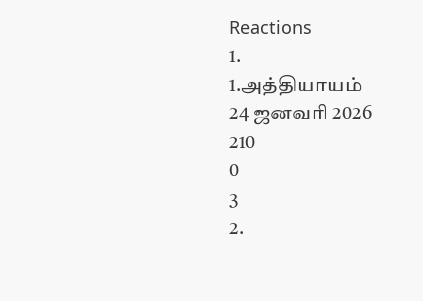Reactions
1.
1.அத்தியாயம்
24 ஜனவரி 2026
210
0
3
2.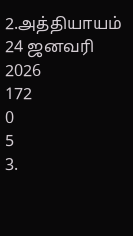2.அத்தியாயம்
24 ஜனவரி 2026
172
0
5
3.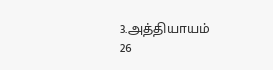3.அத்தியாயம்
26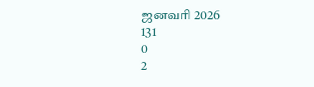ஜனவரி 2026
131
0
2